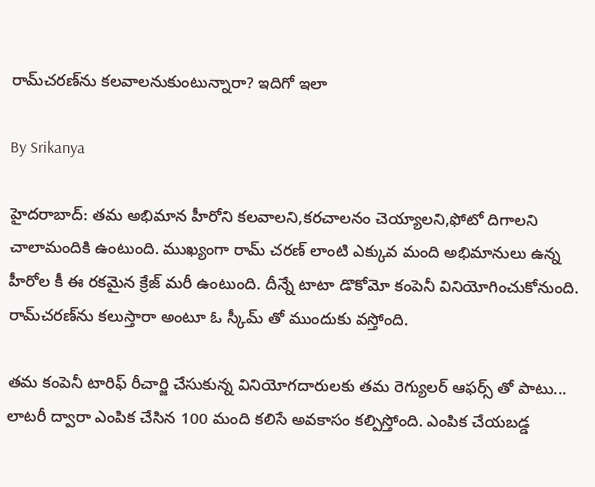రామ్‌చరణ్‌ను కలవాలనుకుంటున్నారా? ఇదిగో ఇలా

By Srikanya

హైదరాబాద్‌: తమ అభిమాన హీరోని కలవాలని,కరచాలనం చెయ్యాలని,ఫోటో దిగాలని చాలామందికి ఉంటుంది. ముఖ్యంగా రామ్ చరణ్ లాంటి ఎక్కువ మంది అభిమానులు ఉన్న హీరోల కీ ఈ రకమైన క్రేజ్ మరీ ఉంటుంది. దీన్నే టాటా డొకోమో కంపెనీ వినియోగించుకోనుంది. రామ్‌చరణ్‌ను కలుస్తారా అంటూ ఓ స్కీమ్ తో ముందుకు వస్తోంది.

తమ కంపెనీ టారిఫ్ రీచార్జి చేసుకున్న వినియోగదారులకు తమ రెగ్యులర్ ఆఫర్స్ తో పాటు... లాటరీ ద్వారా ఎంపిక చేసిన 100 మంది కలిసే అవకాసం కల్పిస్తోంది. ఎంపిక చేయబడ్డ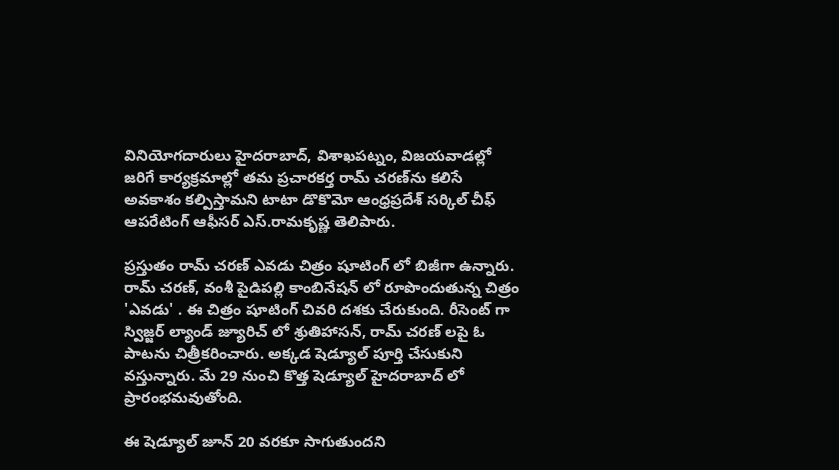వినియోగదారులు హైదరాబాద్‌, విశాఖపట్నం, విజయవాడల్లో జరిగే కార్యక్రమాల్లో తమ ప్రచారకర్త రామ్‌ చరణ్‌ను కలిసే అవకాశం కల్పిస్తామని టాటా డొకొమో ఆంధ్రప్రదేశ్‌ సర్కిల్‌ చీఫ్‌ ఆపరేటింగ్‌ ఆఫీసర్‌ ఎస్‌.రామకృష్ణ తెలిపారు.

ప్రస్తుతం రామ్ చరణ్ ఎవడు చిత్రం షూటింగ్ లో బిజీగా ఉన్నారు. రామ్ చరణ్, వంశీ పైడిపల్లి కాంబినేషన్ లో రూపొందుతున్న చిత్రం 'ఎవడు' . ఈ చిత్రం షూటింగ్ చివరి దశకు చేరుకుంది. రీసెంట్ గా స్విజ్జర్ ల్యాండ్ జ్యూరిచ్ లో శ్రుతిహాసన్, రామ్ చరణ్ లపై ఓ పాటను చిత్రీకరించారు. అక్కడ షెడ్యూల్ పూర్తి చేసుకుని వస్తున్నారు. మే 29 నుంచి కొత్త షెడ్యూల్ హైదరాబాద్ లో ప్రారంభమవుతోంది.

ఈ షెడ్యూల్ జూన్ 20 వరకూ సాగుతుందని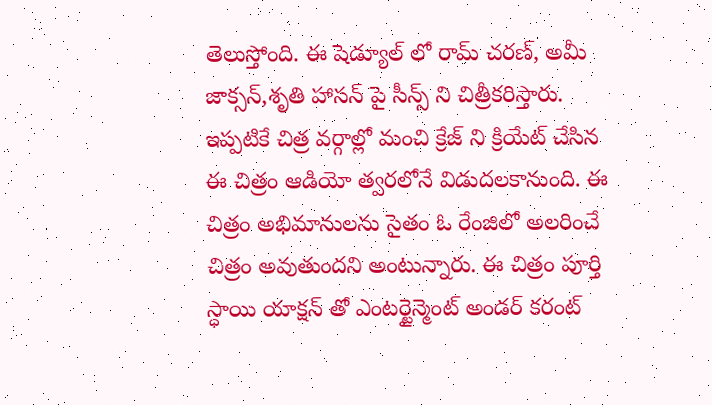తెలుస్తోంది. ఈ షెడ్యూల్ లో రామ్ చరణ్, అమీ జాక్సన్,శృతి హాసన్ పై సీన్స్ ని చిత్రీకరిస్తారు. ఇప్పటికే చిత్ర వర్గాల్లో మంచి క్రేజ్ ని క్రియేట్ చేసిన ఈ చిత్రం ఆడియో త్వరలోనే విడుదలకానుంది. ఈ చిత్రం అభిమానులను సైతం ఓ రేంజిలో అలరించే చిత్రం అవుతుందని అంటున్నారు. ఈ చిత్రం పూర్తి స్ధాయి యాక్షన్ తో ఎంటర్టైన్మెంట్ అండర్ కరంట్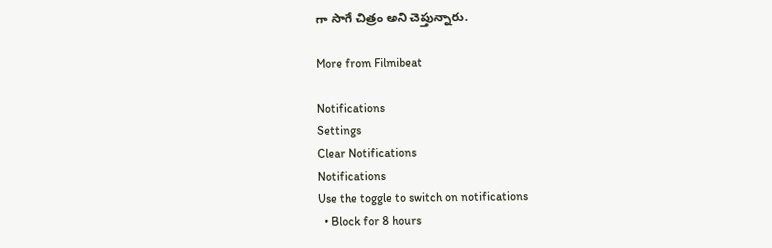గా సాగే చిత్రం అని చెప్తున్నారు.

More from Filmibeat

Notifications
Settings
Clear Notifications
Notifications
Use the toggle to switch on notifications
  • Block for 8 hours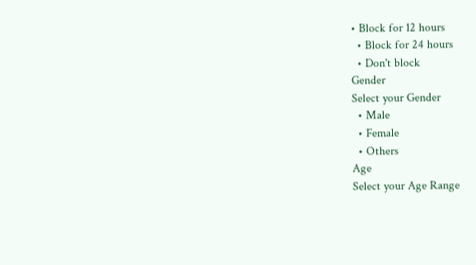• Block for 12 hours
  • Block for 24 hours
  • Don't block
Gender
Select your Gender
  • Male
  • Female
  • Others
Age
Select your Age Range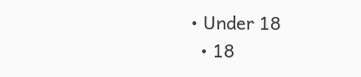• Under 18
  • 18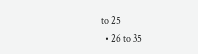to 25
  • 26 to 35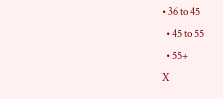• 36 to 45
  • 45 to 55
  • 55+
X